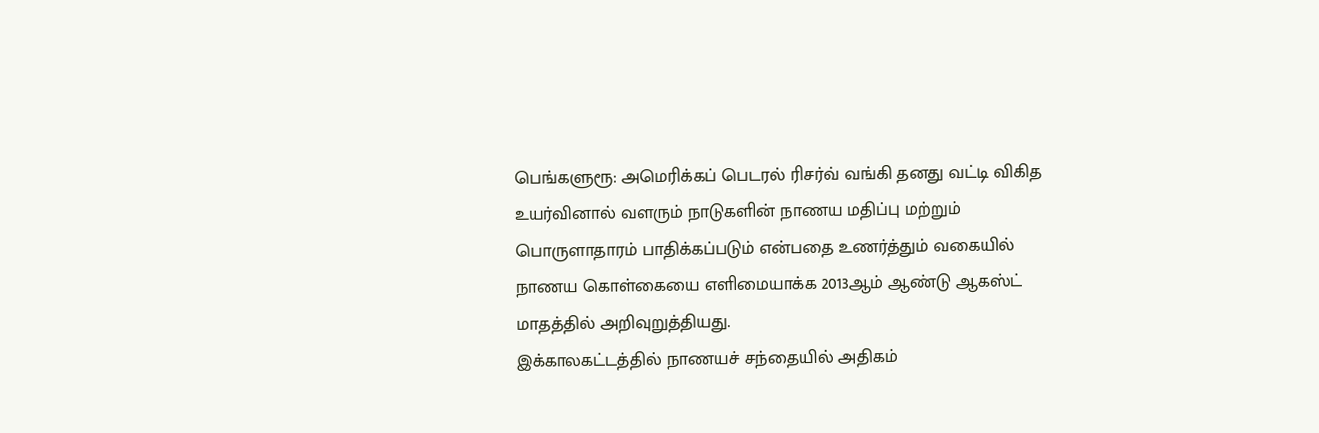பெங்களுரூ: அமெரிக்கப் பெடரல் ரிசர்வ் வங்கி தனது வட்டி விகித உயர்வினால் வளரும் நாடுகளின் நாணய மதிப்பு மற்றும் பொருளாதாரம் பாதிக்கப்படும் என்பதை உணர்த்தும் வகையில் நாணய கொள்கையை எளிமையாக்க 2013ஆம் ஆண்டு ஆகஸ்ட் மாதத்தில் அறிவுறுத்தியது.
இக்காலகட்டத்தில் நாணயச் சந்தையில் அதிகம்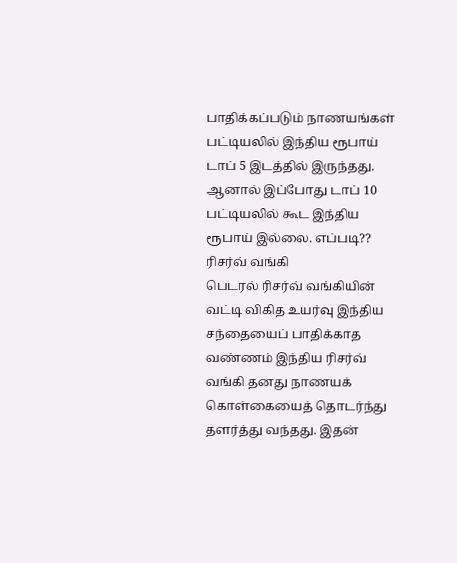பாதிக்கப்படும் நாணயங்கள் பட்டியலில் இந்திய ரூபாய் டாப் 5 இடத்தில் இருந்தது. ஆனால் இப்போது டாப் 10 பட்டியலில் கூட இந்திய ரூபாய் இல்லை. எப்படி??
ரிசர்வ் வங்கி
பெடரல் ரிசர்வ் வங்கியின் வட்டி விகித உயர்வு இந்திய சந்தையைப் பாதிக்காத வண்ணம் இந்திய ரிசர்வ் வங்கி தனது நாணயக் கொள்கையைத் தொடர்ந்து தளர்த்து வந்தது. இதன்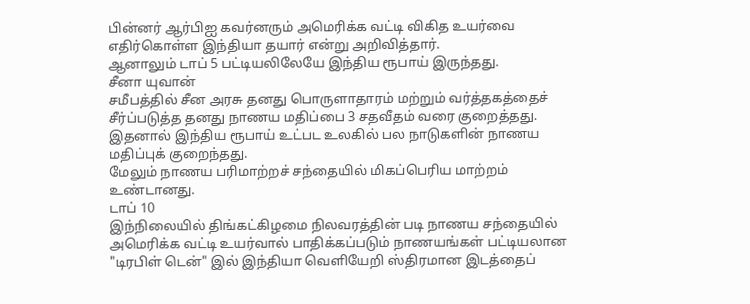பின்னர் ஆர்பிஐ கவர்னரும் அமெரிக்க வட்டி விகித உயர்வை எதிர்கொள்ள இந்தியா தயார் என்று அறிவித்தார்.
ஆனாலும் டாப் 5 பட்டியலிலேயே இந்திய ரூபாய் இருந்தது.
சீனா யுவான்
சமீபத்தில் சீன அரசு தனது பொருளாதாரம் மற்றும் வர்த்தகத்தைச் சீர்ப்படுத்த தனது நாணய மதிப்பை 3 சதவீதம் வரை குறைத்தது. இதனால் இந்திய ரூபாய் உட்பட உலகில் பல நாடுகளின் நாணய மதிப்புக் குறைந்தது.
மேலும் நாணய பரிமாற்றச் சந்தையில் மிகப்பெரிய மாற்றம் உண்டானது.
டாப் 10
இந்நிலையில் திங்கட்கிழமை நிலவரத்தின் படி நாணய சந்தையில் அமெரிக்க வட்டி உயர்வால் பாதிக்கப்படும் நாணயங்கள் பட்டியலான "டிரபிள் டென்" இல் இந்தியா வெளியேறி ஸ்திரமான இடத்தைப்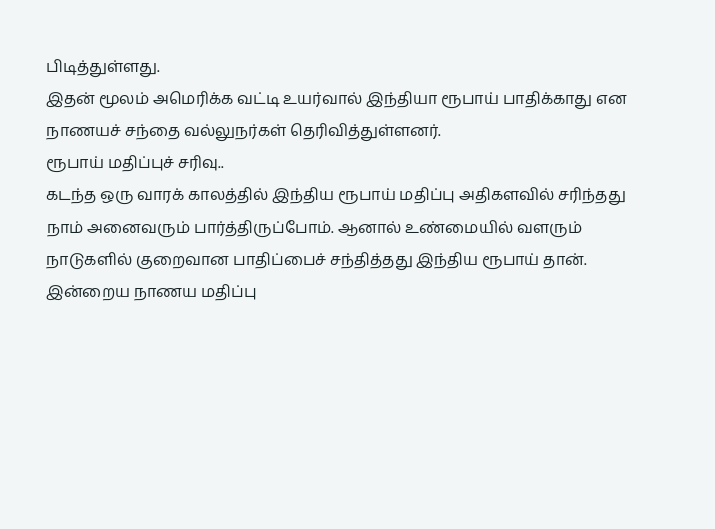பிடித்துள்ளது.
இதன் மூலம் அமெரிக்க வட்டி உயர்வால் இந்தியா ரூபாய் பாதிக்காது என நாணயச் சந்தை வல்லுநர்கள் தெரிவித்துள்ளனர்.
ரூபாய் மதிப்புச் சரிவு..
கடந்த ஒரு வாரக் காலத்தில் இந்திய ரூபாய் மதிப்பு அதிகளவில் சரிந்தது நாம் அனைவரும் பார்த்திருப்போம். ஆனால் உண்மையில் வளரும் நாடுகளில் குறைவான பாதிப்பைச் சந்தித்தது இந்திய ரூபாய் தான்.
இன்றைய நாணய மதிப்பு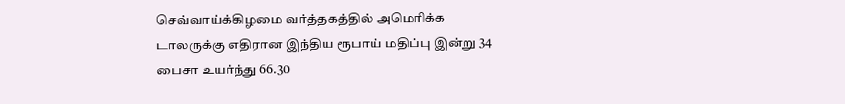செவ்வாய்க்கிழமை வர்த்தகத்தில் அமெரிக்க டாலருக்கு எதிரான இந்திய ரூபாய் மதிப்பு இன்று 34 பைசா உயர்ந்து 66.30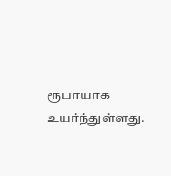ரூபாயாக உயர்ந்துள்ளது.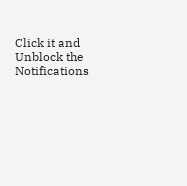Click it and Unblock the Notifications